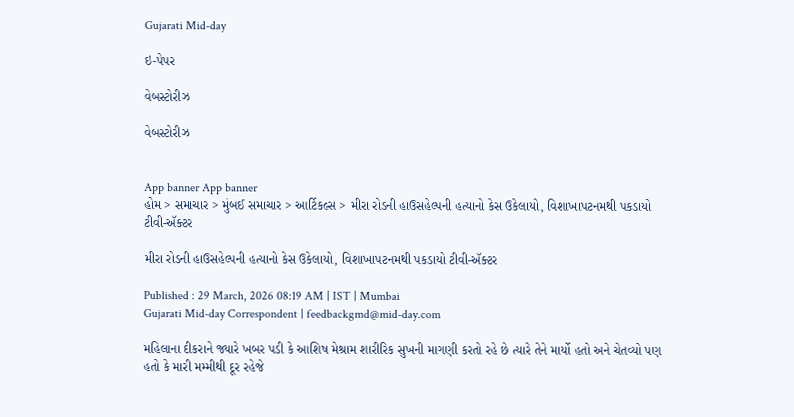Gujarati Mid-day

ઇ-પેપર

વેબસ્ટોરીઝ

વેબસ્ટોરીઝ


App banner App banner
હોમ > સમાચાર > મુંબઈ સમાચાર > આર્ટિકલ્સ > મીરા રોડની હાઉસહેલ્પની હત્યાનો કેસ ઉકેલાયો, વિશાખાપટનમથી પકડાયો ટીવી-ઍક્ટર

મીરા રોડની હાઉસહેલ્પની હત્યાનો કેસ ઉકેલાયો, વિશાખાપટનમથી પકડાયો ટીવી-ઍક્ટર

Published : 29 March, 2026 08:19 AM | IST | Mumbai
Gujarati Mid-day Correspondent | feedbackgmd@mid-day.com

મહિલાના દીકરાને જ્યારે ખબર પડી કે આશિષ મેશ્રામ શારીરિક સુખની માગણી કરતો રહે છે ત્યારે તેને માર્યો હતો અને ચેતવ્યો પણ હતો કે મારી મમ્મીથી દૂર રહેજે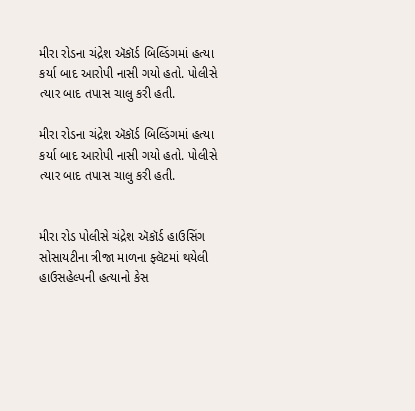મીરા રોડના ચંદ્રેશ ઍકૉર્ડ બિલ્ડિંગમાં હત્યા કર્યા બાદ આરોપી નાસી ગયો હતો. પોલીસે ત્યાર બાદ તપાસ ચાલુ કરી હતી.

મીરા રોડના ચંદ્રેશ ઍકૉર્ડ બિલ્ડિંગમાં હત્યા કર્યા બાદ આરોપી નાસી ગયો હતો. પોલીસે ત્યાર બાદ તપાસ ચાલુ કરી હતી.


મીરા રોડ પોલીસે ચંદ્રેશ ઍકૉર્ડ હાઉસિંગ સોસાયટીના ત્રીજા માળના ફ્લૅટમાં થયેલી હાઉસહેલ્પની હત્યાનો કેસ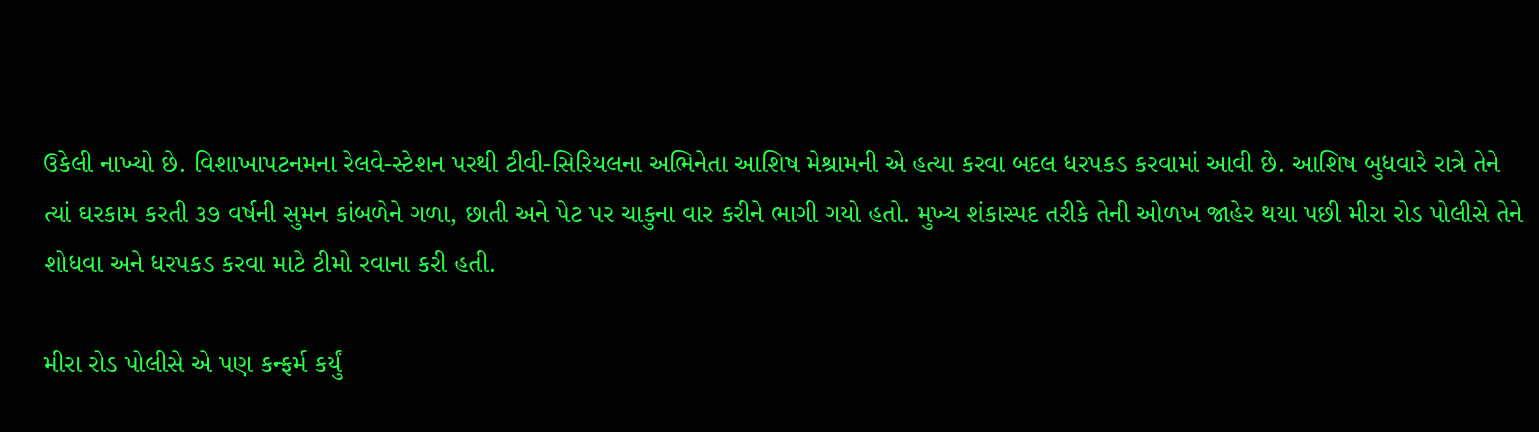ઉકેલી નાખ્યો છે. વિશાખાપટનમના રેલવે-સ્ટેશન પરથી ટીવી-સિરિયલના અભિનેતા આશિષ મેશ્રામની એ હત્યા કરવા બદલ ધરપકડ કરવામાં આવી છે. આશિષ બુધવારે રાત્રે તેને ત્યાં ઘરકામ કરતી ૩૭ વર્ષની સુમન કાંબળેને ગળા, છાતી અને પેટ પર ચાકુના વાર કરીને ભાગી ગયો હતો. મુખ્ય શંકાસ્પદ તરીકે તેની ઓળખ જાહેર થયા પછી મીરા રોડ પોલીસે તેને શોધવા અને ધરપકડ કરવા માટે ટીમો રવાના કરી હતી.

મીરા રોડ પોલીસે એ પણ કન્ફર્મ કર્યું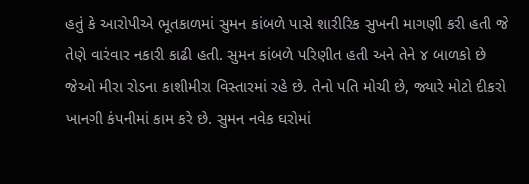હતું કે આરોપીએ ભૂતકાળમાં સુમન કાંબળે પાસે શારીરિક સુખની માગણી કરી હતી જે તેણે વારંવાર નકારી કાઢી હતી. સુમન કાંબળે પરિણીત હતી અને તેને ૪ બાળકો છે જેઓ મીરા રોડના કાશીમીરા વિસ્તારમાં રહે છે. તેનો પતિ મોચી છે, જ્યારે મોટો દીકરો ખાનગી કંપનીમાં કામ કરે છે. સુમન નવેક ઘરોમાં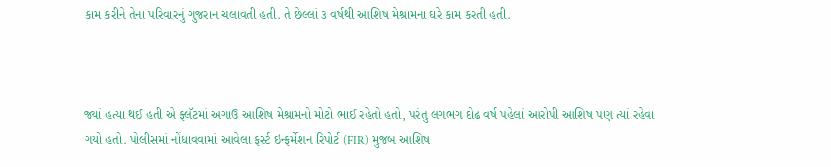કામ કરીને તેના પરિવારનું ગુજરાન ચલાવતી હતી. તે છેલ્લાં ૩ વર્ષથી આશિષ મેશ્રામના ઘરે કામ કરતી હતી.



જ્યાં હત્યા થઈ હતી એ ફ્લૅટમાં અગાઉ આશિષ મેશ્રામનો મોટો ભાઈ રહેતો હતો, પરંતુ લગભગ દોઢ વર્ષ પહેલાં આરોપી આશિષ પણ ત્યાં રહેવા ગયો હતો. પોલીસમાં નોંધાવવામાં આવેલા ફર્સ્ટ ઇન્ફર્મેશન રિપોર્ટ (FIR) મુજબ આશિષ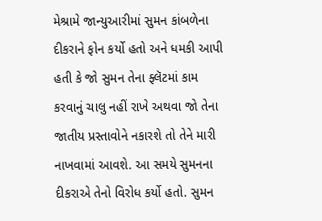મેશ્રામે જાન્યુઆરીમાં સુમન કાંબળેના દીકરાને ફોન કર્યો હતો અને ધમકી આપી હતી કે જો સુમન તેના ફ્લૅટમાં કામ કરવાનું ચાલુ નહીં રાખે અથવા જો તેના જાતીય પ્રસ્તાવોને નકારશે તો તેને મારી નાખવામાં આવશે. આ સમયે સુમનના દીકરાએ તેનો વિરોધ કર્યો હતો. સુમન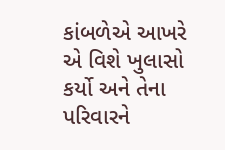કાંબળેએ આખરે એ વિશે ખુલાસો કર્યો અને તેના પરિવારને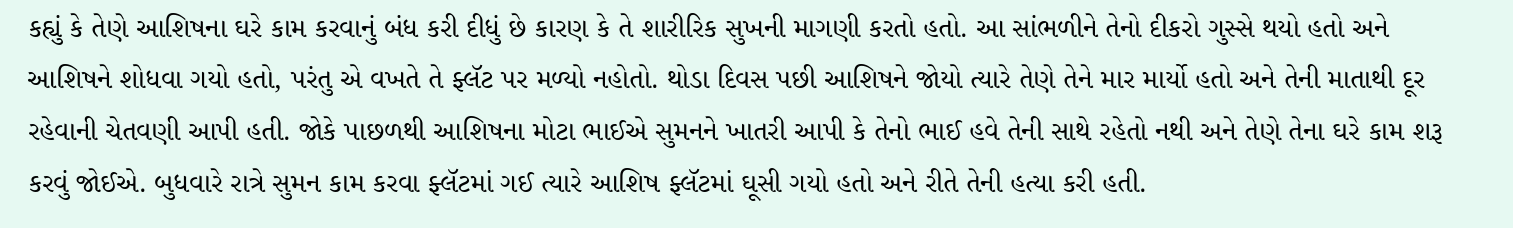કહ્યું કે તેણે આશિષના ઘરે કામ કરવાનું બંધ કરી દીધું છે કારણ કે તે શારીરિક સુખની માગણી કરતો હતો. આ સાંભળીને તેનો દીકરો ગુસ્સે થયો હતો અને આશિષને શોધવા ગયો હતો, પરંતુ એ વખતે તે ફ્લૅટ પર મળ્યો નહોતો. થોડા દિવસ પછી આશિષને જોયો ત્યારે તેણે તેને માર માર્યો હતો અને તેની માતાથી દૂર રહેવાની ચેતવણી આપી હતી. જોકે પાછળથી આશિષના મોટા ભાઈએ સુમનને ખાતરી આપી કે તેનો ભાઈ હવે તેની સાથે રહેતો નથી અને તેણે તેના ઘરે કામ શરૂ કરવું જોઈએ. બુધવારે રાત્રે સુમન કામ કરવા ફ્લૅટમાં ગઈ ત્યારે આશિષ ફ્લૅટમાં ઘૂસી ગયો હતો અને રીતે તેની હત્યા કરી હતી.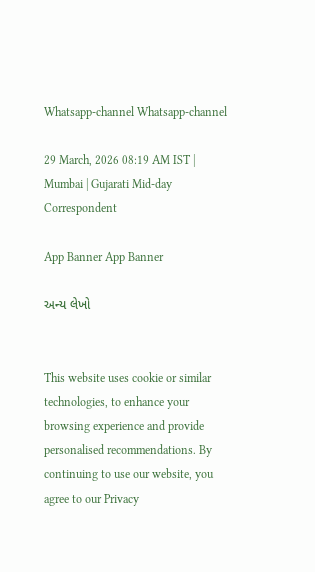Whatsapp-channel Whatsapp-channel

29 March, 2026 08:19 AM IST | Mumbai | Gujarati Mid-day Correspondent

App Banner App Banner

અન્ય લેખો


This website uses cookie or similar technologies, to enhance your browsing experience and provide personalised recommendations. By continuing to use our website, you agree to our Privacy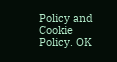Policy and Cookie Policy. OK